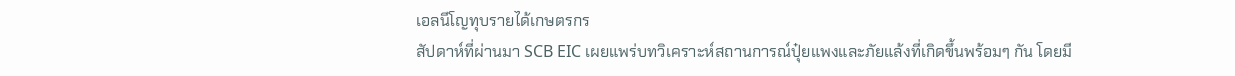เอลนีโญทุบรายได้เกษตรกร
สัปดาห์ที่ผ่านมา SCB EIC เผยแพร่บทวิเคราะห์สถานการณ์ปุ๋ยแพงและภัยแล้งที่เกิดขึ้นพร้อมๆ กัน โดยมี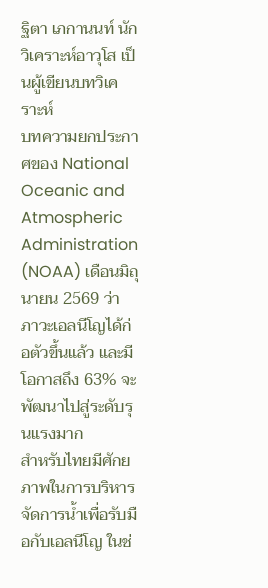ฐิตา เภกานนท์ นักวิเคราะห์อาวุโส เป็นผู้เขียนบทวิเคราะห์
บทความยกประกาศของ National Oceanic and Atmospheric Administration (NOAA) เดือนมิถุนายน 2569 ว่า ภาวะเอลนีโญได้ก่อตัวขึ้นแล้ว และมีโอกาสถึง 63% จะพัฒนาไปสู่ระดับรุนแรงมาก
สำหรับไทยมีศักยภาพในการบริหารจัดการน้ำเพื่อรับมือกับเอลนีโญ ในช่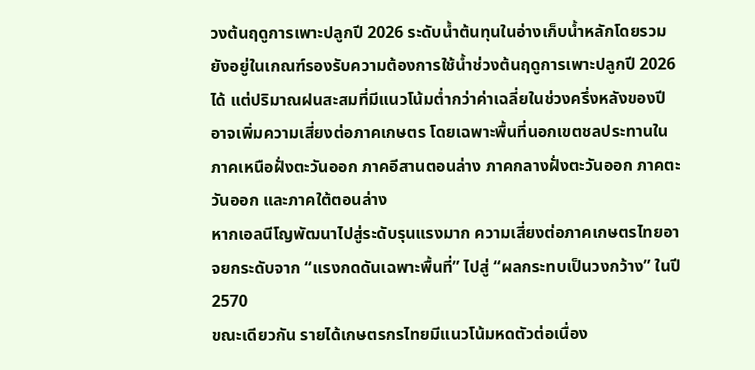วงต้นฤดูการเพาะปลูกปี 2026 ระดับน้ำต้นทุนในอ่างเก็บน้ำหลักโดยรวมยังอยู่ในเกณฑ์รองรับความต้องการใช้น้ำช่วงต้นฤดูการเพาะปลูกปี 2026 ได้ แต่ปริมาณฝนสะสมที่มีแนวโน้มต่ำกว่าค่าเฉลี่ยในช่วงครึ่งหลังของปี อาจเพิ่มความเสี่ยงต่อภาคเกษตร โดยเฉพาะพื้นที่นอกเขตชลประทานในภาคเหนือฝั่งตะวันออก ภาคอีสานตอนล่าง ภาคกลางฝั่งตะวันออก ภาคตะวันออก และภาคใต้ตอนล่าง
หากเอลนีโญพัฒนาไปสู่ระดับรุนแรงมาก ความเสี่ยงต่อภาคเกษตรไทยอาจยกระดับจาก “แรงกดดันเฉพาะพื้นที่” ไปสู่ “ผลกระทบเป็นวงกว้าง” ในปี 2570
ขณะเดียวกัน รายได้เกษตรกรไทยมีแนวโน้มหดตัวต่อเนื่อง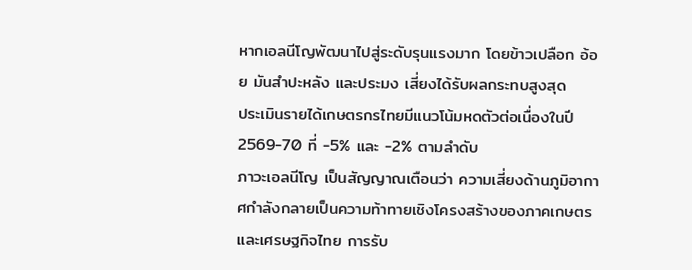หากเอลนีโญพัฒนาไปสู่ระดับรุนแรงมาก โดยข้าวเปลือก อ้อย มันสำปะหลัง และประมง เสี่ยงได้รับผลกระทบสูงสุด
ประเมินรายได้เกษตรกรไทยมีแนวโน้มหดตัวต่อเนื่องในปี 2569-70 ที่ -5% และ -2% ตามลำดับ
ภาวะเอลนีโญ เป็นสัญญาณเตือนว่า ความเสี่ยงด้านภูมิอากาศกำลังกลายเป็นความท้าทายเชิงโครงสร้างของภาคเกษตรและเศรษฐกิจไทย การรับ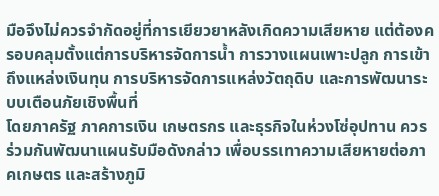มือจึงไม่ควรจำกัดอยู่ที่การเยียวยาหลังเกิดความเสียหาย แต่ต้องครอบคลุมตั้งแต่การบริหารจัดการน้ำ การวางแผนเพาะปลูก การเข้าถึงแหล่งเงินทุน การบริหารจัดการแหล่งวัตถุดิบ และการพัฒนาระบบเตือนภัยเชิงพื้นที่
โดยภาครัฐ ภาคการเงิน เกษตรกร และธุรกิจในห่วงโซ่อุปทาน ควรร่วมกันพัฒนาแผนรับมือดังกล่าว เพื่อบรรเทาความเสียหายต่อภาคเกษตร และสร้างภูมิ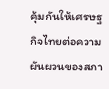คุ้มกันให้เศรษฐกิจไทยต่อความผันผวนของสภา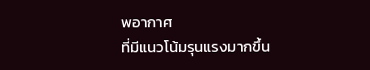พอากาศ
ที่มีแนวโน้มรุนแรงมากขึ้น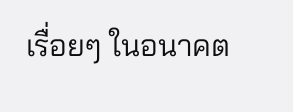เรื่อยๆ ในอนาคต